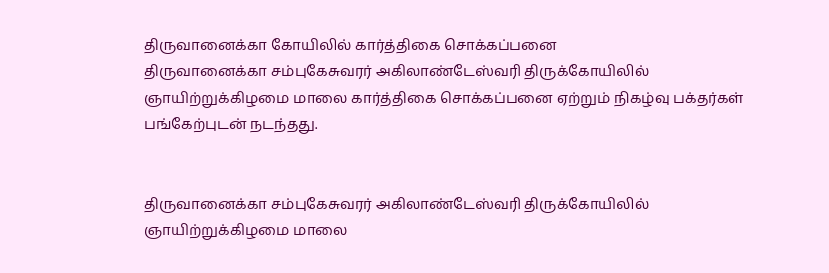திருவானைக்கா கோயிலில் கார்த்திகை சொக்கப்பனை
திருவானைக்கா சம்புகேசுவரர் அகிலாண்டேஸ்வரி திருக்கோயிலில் ஞாயிற்றுக்கிழமை மாலை கார்த்திகை சொக்கப்பனை ஏற்றும் நிகழ்வு பக்தர்கள் பங்கேற்புடன் நடந்தது.


திருவானைக்கா சம்புகேசுவரர் அகிலாண்டேஸ்வரி திருக்கோயிலில் ஞாயிற்றுக்கிழமை மாலை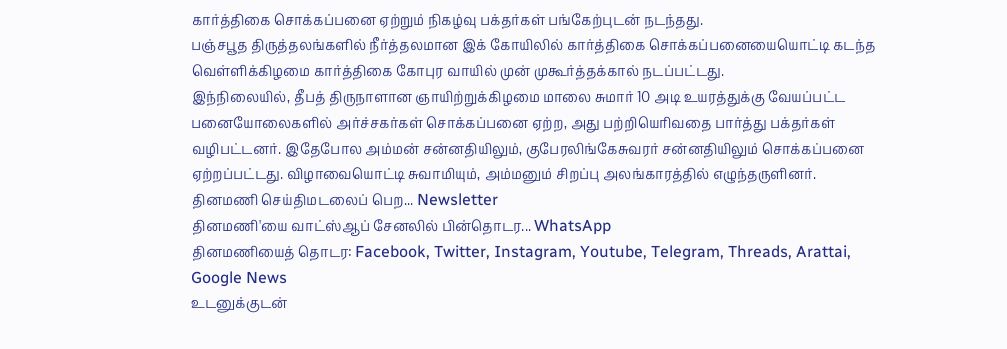கார்த்திகை சொக்கப்பனை ஏற்றும் நிகழ்வு பக்தர்கள் பங்கேற்புடன் நடந்தது.
பஞ்சபூத திருத்தலங்களில் நீர்த்தலமான இக் கோயிலில் கார்த்திகை சொக்கப்பனையையொட்டி கடந்த வெள்ளிக்கிழமை கார்த்திகை கோபுர வாயில் முன் முகூர்த்தக்கால் நடப்பட்டது.
இந்நிலையில், தீபத் திருநாளான ஞாயிற்றுக்கிழமை மாலை சுமார் 10 அடி உயரத்துக்கு வேயப்பட்ட பனையோலைகளில் அர்ச்சகர்கள் சொக்கப்பனை ஏற்ற, அது பற்றியெரிவதை பார்த்து பக்தர்கள் வழிபட்டனர். இதேபோல அம்மன் சன்னதியிலும், குபேரலிங்கேசுவரர் சன்னதியிலும் சொக்கப்பனை ஏற்றப்பட்டது. விழாவையொட்டி சுவாமியும், அம்மனும் சிறப்பு அலங்காரத்தில் எழுந்தருளினர்.
தினமணி செய்திமடலைப் பெற... Newsletter
தினமணி'யை வாட்ஸ்ஆப் சேனலில் பின்தொடர... WhatsApp
தினமணியைத் தொடர: Facebook, Twitter, Instagram, Youtube, Telegram, Threads, Arattai, Google News
உடனுக்குடன்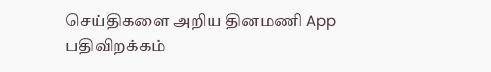செய்திகளை அறிய தினமணி App பதிவிறக்கம்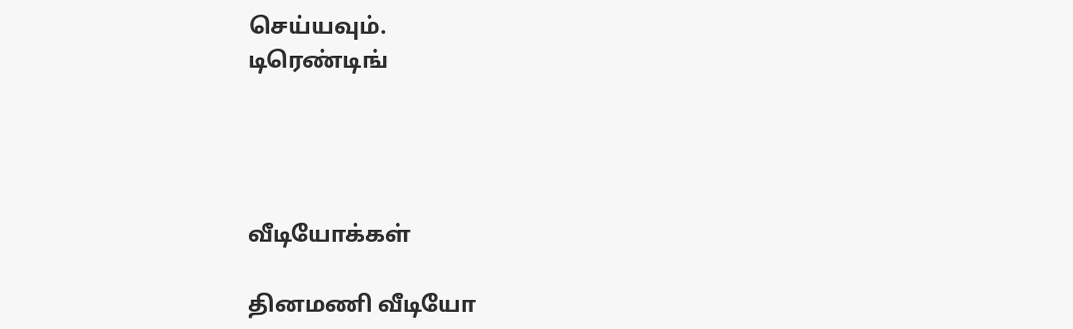செய்யவும்.
டிரெண்டிங்




வீடியோக்கள்

தினமணி வீடியோ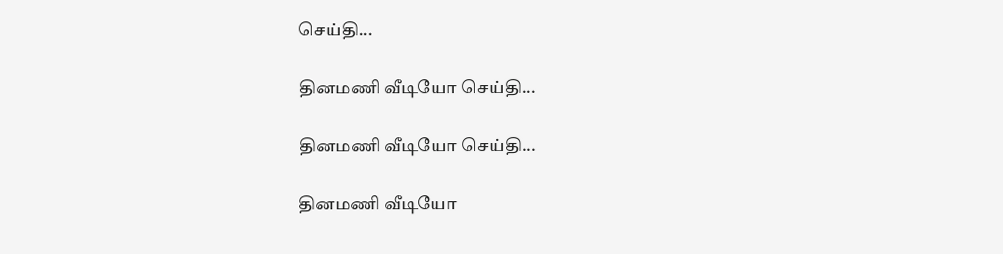செய்தி...

தினமணி வீடியோ செய்தி...

தினமணி வீடியோ செய்தி...

தினமணி வீடியோ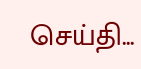செய்தி...